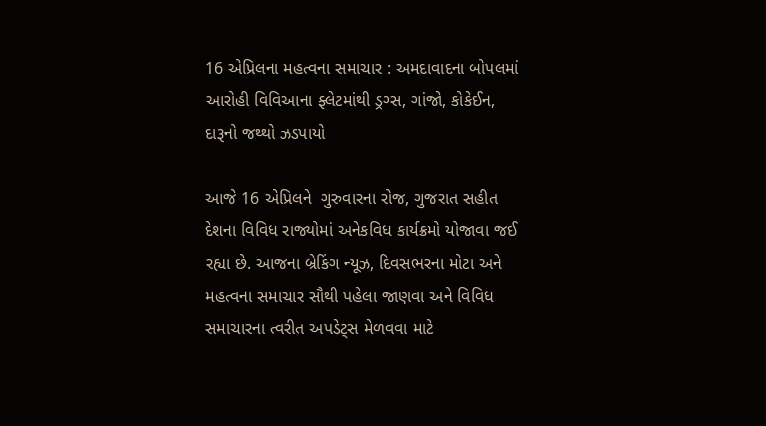16 એપ્રિલના મહત્વના સમાચાર : અમદાવાદના બોપલમાં આરોહી વિવિઆના ફ્લેટમાંથી ડ્રગ્સ, ગાંજો, કોકેઈન, દારૂનો જથ્થો ઝડપાયો

આજે 16 એપ્રિલને  ગુરુવારના રોજ, ગુજરાત સહીત દેશના વિવિધ રાજ્યોમાં અનેકવિધ કાર્યક્રમો યોજાવા જઈ રહ્યા છે. આજના બ્રેકિંગ ન્યૂઝ, દિવસભરના મોટા અને મહત્વના સમાચાર સૌથી પહેલા જાણવા અને વિવિધ સમાચારના ત્વરીત અપડેટ્સ મેળવવા માટે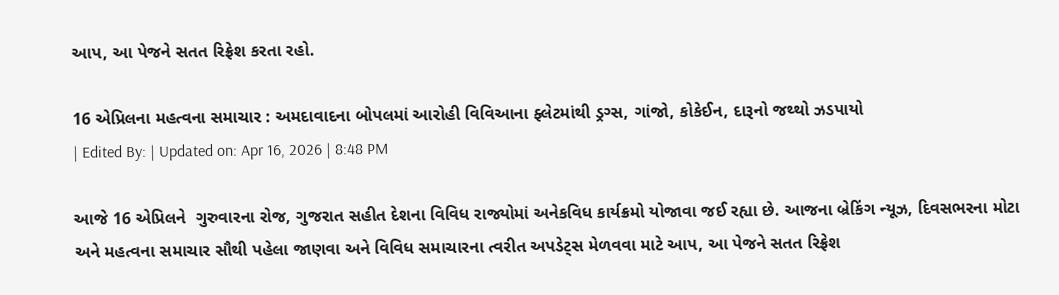આપ, આ પેજને સતત રિફ્રેશ કરતા રહો.

16 એપ્રિલના મહત્વના સમાચાર : અમદાવાદના બોપલમાં આરોહી વિવિઆના ફ્લેટમાંથી ડ્રગ્સ, ગાંજો, કોકેઈન, દારૂનો જથ્થો ઝડપાયો
| Edited By: | Updated on: Apr 16, 2026 | 8:48 PM

આજે 16 એપ્રિલને  ગુરુવારના રોજ, ગુજરાત સહીત દેશના વિવિધ રાજ્યોમાં અનેકવિધ કાર્યક્રમો યોજાવા જઈ રહ્યા છે. આજના બ્રેકિંગ ન્યૂઝ, દિવસભરના મોટા અને મહત્વના સમાચાર સૌથી પહેલા જાણવા અને વિવિધ સમાચારના ત્વરીત અપડેટ્સ મેળવવા માટે આપ, આ પેજને સતત રિફ્રેશ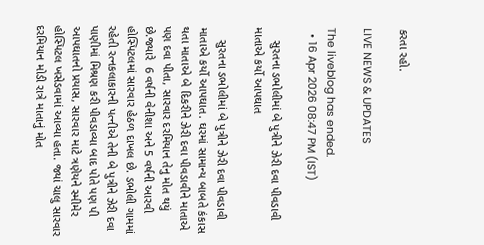કરતા રહો.

LIVE NEWS & UPDATES

The liveblog has ended.
  • 16 Apr 2026 08:47 PM (IST)

    સુરતના ડભોલીમાં બે પુત્રીને ઝેરી દવા પીવડાવી માતાએ કર્યો આપઘાત

    સુરતના ડભોલીમાં બે પુત્રીને ઝેરી દવા પીવડાવી માતાએ કર્યો આપઘાત. ઘરમાં સામાન્ય બાબતે કંકાસ થતા માતાએ બે દિકરીને ઝેરી દવા પીવડાવીને માતાએ  પણ દવા પીતા, સારવાર દરમિયાન તેનુ મોત થયું છે.જ્યારે  6 વર્ષની વેનીશા અને 5 વર્ષની આરવી હોસ્પિટલમાં સારવાર હેઠળ દાખલ છે. ડભોલી ગામમાં રહેતી રત્નકલાકારની પત્નીએ તેની બે પુત્રીને ઝેરી દવા પાણીમાં મિશ્રણ કરી પીવડાવ્યા બાદ પોતે પણ પી આપઘાતનો પ્રયાસ, સારવાર માટે ત્રણેયને સ્મીમેર હોસ્પિટલ ખસેડવામાં આવ્યા હતા. જ્યાં ચાલુ સારવાર દરમિયાન મોડી રાત્રે માતાનું મોત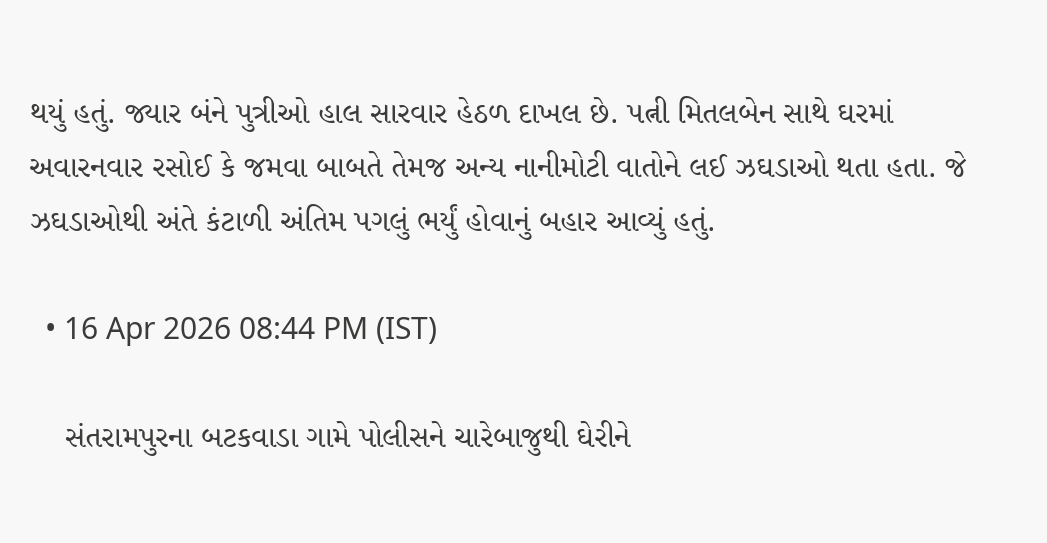થયું હતું. જ્યાર બંને પુત્રીઓ હાલ સારવાર હેઠળ દાખલ છે. પત્ની મિતલબેન સાથે ઘરમાં અવારનવાર રસોઈ કે જમવા બાબતે તેમજ અન્ય નાનીમોટી વાતોને લઈ ઝઘડાઓ થતા હતા. જે ઝઘડાઓથી અંતે કંટાળી અંતિમ પગલું ભર્યું હોવાનું બહાર આવ્યું હતું.

  • 16 Apr 2026 08:44 PM (IST)

    સંતરામપુરના બટકવાડા ગામે પોલીસને ચારેબાજુથી ઘેરીને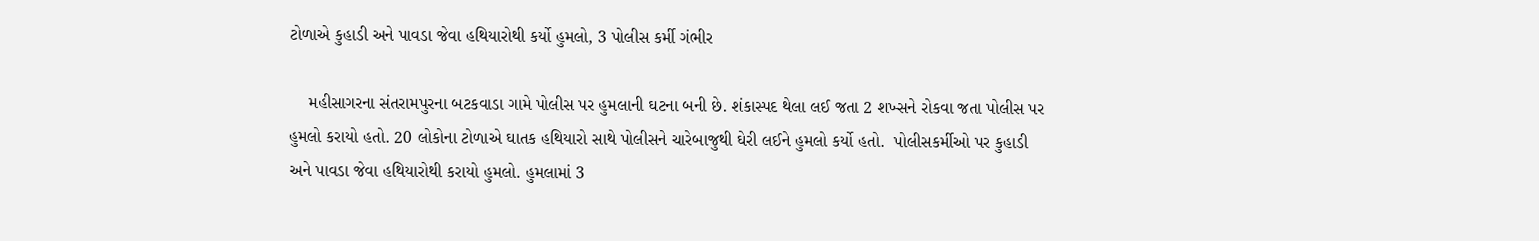ટોળાએ કુહાડી અને પાવડા જેવા હથિયારોથી કર્યો હુમલો, 3 પોલીસ કર્મી ગંભીર

    મહીસાગરના સંતરામપુરના બટકવાડા ગામે પોલીસ પર હુમલાની ઘટના બની છે. શંકાસ્પદ થેલા લઈ જતા 2 શખ્સને રોકવા જતા પોલીસ પર હુમલો કરાયો હતો. 20 લોકોના ટોળાએ ઘાતક હથિયારો સાથે પોલીસને ચારેબાજુથી ઘેરી લઈને હુમલો કર્યો હતો.  પોલીસકર્મીઓ પર કુહાડી અને પાવડા જેવા હથિયારોથી કરાયો હુમલો. હુમલામાં 3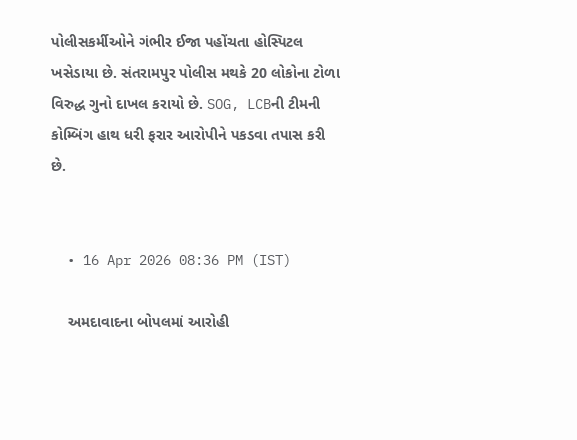પોલીસકર્મીઓને ગંભીર ઈજા પહોંચતા હોસ્પિટલ ખસેડાયા છે. સંતરામપુર પોલીસ મથકે 20 લોકોના ટોળા વિરુદ્ધ ગુનો દાખલ કરાયો છે. SOG, LCBની ટીમની કોમ્બિંગ હાથ ધરી ફરાર આરોપીને પકડવા તપાસ કરી છે.


  • 16 Apr 2026 08:36 PM (IST)

    અમદાવાદના બોપલમાં આરોહી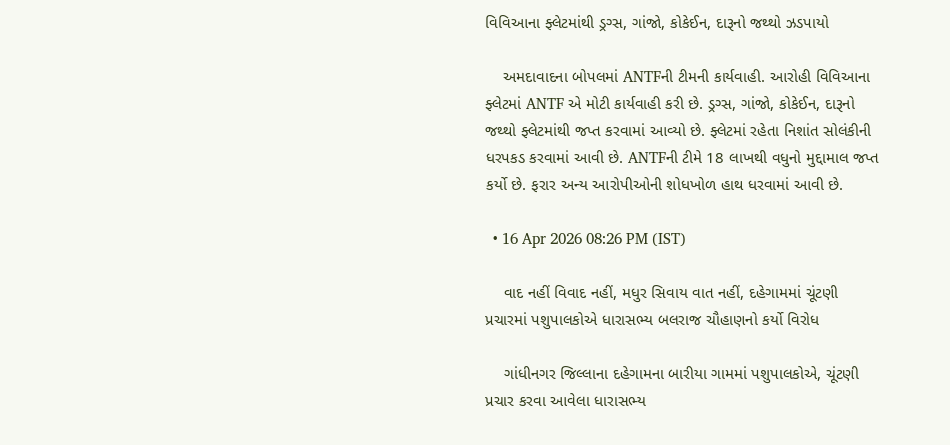વિવિઆના ફ્લેટમાંથી ડ્રગ્સ, ગાંજો, કોકેઈન, દારૂનો જથ્થો ઝડપાયો

    અમદાવાદના બોપલમાં ANTFની ટીમની કાર્યવાહી. આરોહી વિવિઆના ફ્લેટમાં ANTF એ મોટી કાર્યવાહી કરી છે. ડ્રગ્સ, ગાંજો, કોકેઈન, દારૂનો જથ્થો ફ્લેટમાંથી જપ્ત કરવામાં આવ્યો છે. ફ્લેટમાં રહેતા નિશાંત સોલંકીની ધરપકડ કરવામાં આવી છે. ANTFની ટીમે 18 લાખથી વધુનો મુદ્દામાલ જપ્ત કર્યો છે. ફરાર અન્ય આરોપીઓની શોધખોળ હાથ ધરવામાં આવી છે.

  • 16 Apr 2026 08:26 PM (IST)

    વાદ નહીં વિવાદ નહીં, મધુર સિવાય વાત નહીં, દહેગામમાં ચૂંટણી પ્રચારમાં પશુપાલકોએ ધારાસભ્ય બલરાજ ચૌહાણનો કર્યો વિરોધ

    ગાંધીનગર જિલ્લાના દહેગામના બારીયા ગામમાં પશુપાલકોએ, ચૂંટણી પ્રચાર કરવા આવેલા ધારાસભ્ય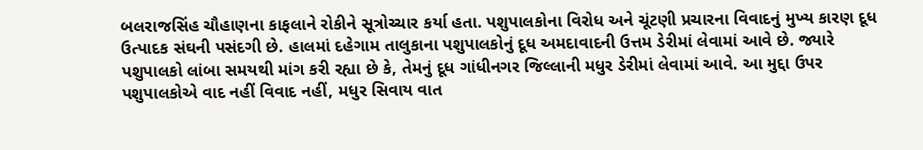બલરાજસિંહ ચૌહાણના કાફલાને રોકીને સૂત્રોચ્ચાર કર્યા હતા. પશુપાલકોના વિરોધ અને ચૂંટણી પ્રચારના વિવાદનું મુખ્ય કારણ દૂધ ઉત્પાદક સંઘની પસંદગી છે. હાલમાં દહેગામ તાલુકાના પશુપાલકોનું દૂધ અમદાવાદની ઉત્તમ ડેરીમાં લેવામાં આવે છે. જ્યારે પશુપાલકો લાંબા સમયથી માંગ કરી રહ્યા છે કે, તેમનું દૂધ ગાંધીનગર જિલ્લાની મધુર ડેરીમાં લેવામાં આવે. આ મુદ્દા ઉપર પશુપાલકોએ વાદ નહીં વિવાદ નહીં, મધુર સિવાય વાત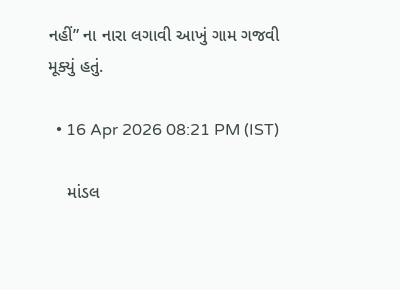નહીં” ના નારા લગાવી આખું ગામ ગજવી મૂક્યું હતું.

  • 16 Apr 2026 08:21 PM (IST)

    માંડલ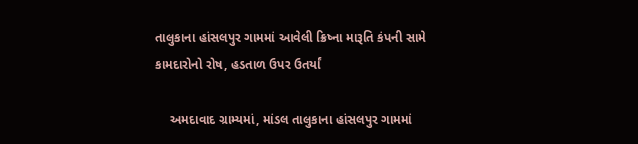તાલુકાના હાંસલપુર ગામમાં આવેલી ક્રિષ્ના મારૂતિ કંપની સામે કામદારોનો રોષ, હડતાળ ઉપર ઉતર્યાં

    અમદાવાદ ગ્રામ્યમાં, માંડલ તાલુકાના હાંસલપુર ગામમાં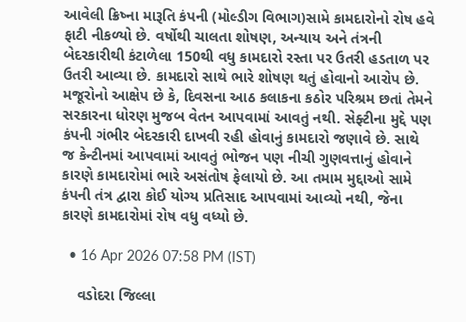આવેલી ક્રિષ્ના મારૂતિ કંપની (મોલ્ડીગ વિભાગ)સામે કામદારોનો રોષ હવે ફાટી નીકળ્યો છે. વર્ષોથી ચાલતા શોષણ, અન્યાય અને તંત્રની બેદરકારીથી કંટાળેલા 150થી વધુ કામદારો રસ્તા પર ઉતરી હડતાળ પર ઉતરી આવ્યા છે. કામદારો સાથે ભારે શોષણ થતું હોવાનો આરોપ છે.  મજૂરોનો આક્ષેપ છે કે, દિવસના આઠ કલાકના કઠોર પરિશ્રમ છતાં તેમને સરકારના ધોરણ મુજબ વેતન આપવામાં આવતું નથી. સેફ્ટીના મુદ્દે પણ કંપની ગંભીર બેદરકારી દાખવી રહી હોવાનું કામદારો જણાવે છે. સાથે જ કેન્ટીનમાં આપવામાં આવતું ભોજન પણ નીચી ગુણવત્તાનું હોવાને કારણે કામદારોમાં ભારે અસંતોષ ફેલાયો છે. આ તમામ મુદ્દાઓ સામે કંપની તંત્ર દ્વારા કોઈ યોગ્ય પ્રતિસાદ આપવામાં આવ્યો નથી, જેના કારણે કામદારોમાં રોષ વધુ વધ્યો છે.

  • 16 Apr 2026 07:58 PM (IST)

    વડોદરા જિલ્લા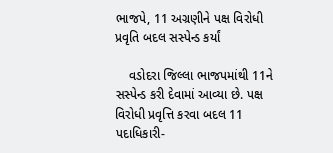ભાજપે, 11 અગ્રણીને પક્ષ વિરોધી પ્રવૃતિ બદલ સસ્પેન્ડ કર્યાં

    વડોદરા જિલ્લા ભાજપમાંથી 11ને સસ્પેન્ડ કરી દેવામાં આવ્યા છે. પક્ષ વિરોધી પ્રવૃત્તિ કરવા બદલ 11 પદાધિકારી-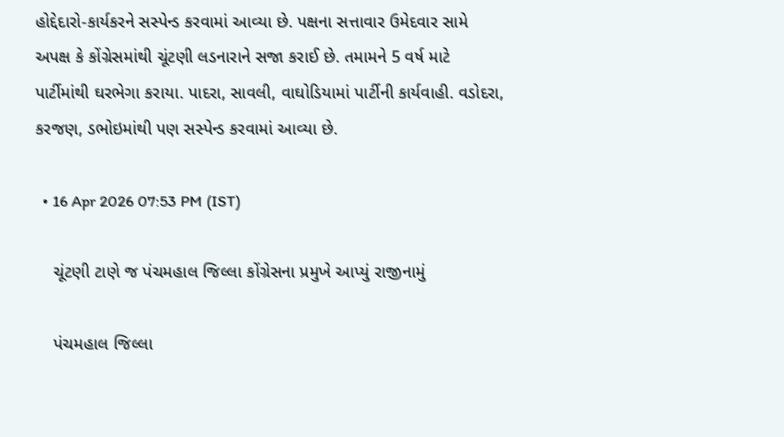હોદ્દેદારો-કાર્યકરને સસ્પેન્ડ કરવામાં આવ્યા છે. પક્ષના સત્તાવાર ઉમેદવાર સામે અપક્ષ કે કોંગ્રેસમાંથી ચૂંટણી લડનારાને સજા કરાઈ છે. તમામને 5 વર્ષ માટે પાર્ટીમાંથી ઘરભેગા કરાયા. પાદરા, સાવલી, વાઘોડિયામાં પાર્ટીની કાર્યવાહી. વડોદરા, કરજણ, ડભોઇમાંથી પણ સસ્પેન્ડ કરવામાં આવ્યા છે.

  • 16 Apr 2026 07:53 PM (IST)

    ચૂંટણી ટાણે જ પંચમહાલ જિલ્લા કોંગ્રેસના પ્રમુખે આપ્યું રાજીનામું

    પંચમહાલ જિલ્લા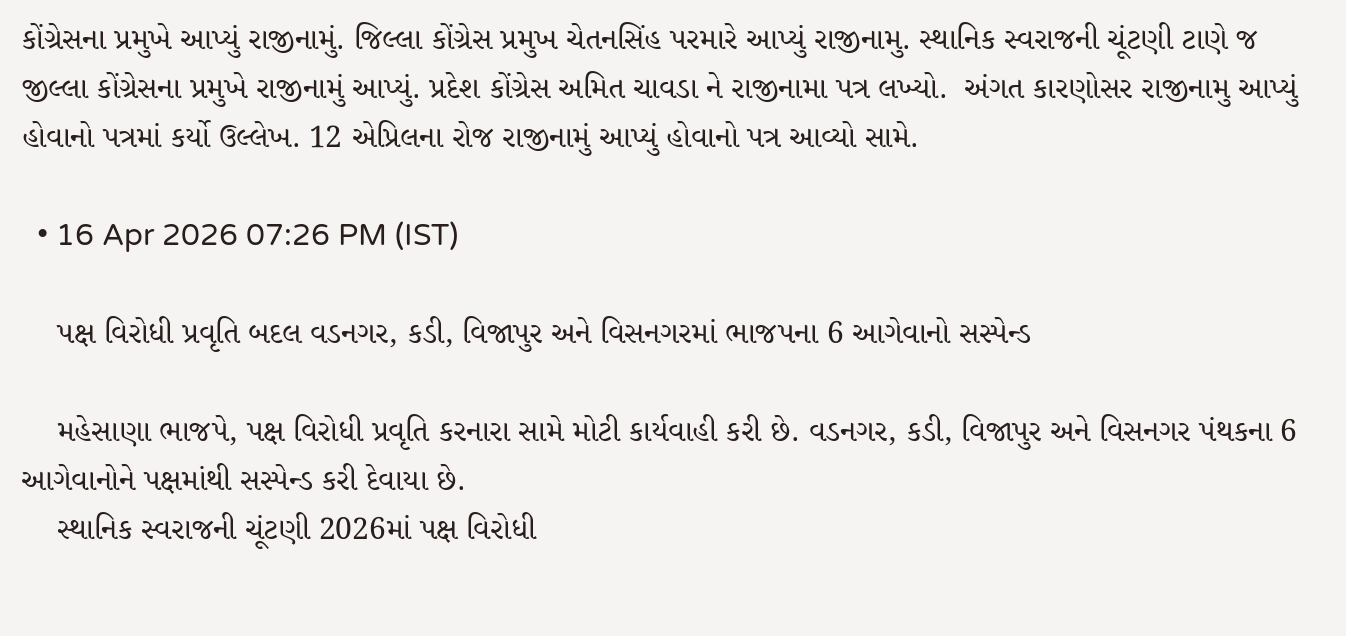કોંગ્રેસના પ્રમુખે આપ્યું રાજીનામું. જિલ્લા કોંગ્રેસ પ્રમુખ ચેતનસિંહ પરમારે આપ્યું રાજીનામુ. સ્થાનિક સ્વરાજની ચૂંટણી ટાણે જ જીલ્લા કોંગ્રેસના પ્રમુખે રાજીનામું આપ્યું. પ્રદેશ કોંગ્રેસ અમિત ચાવડા ને રાજીનામા પત્ર લખ્યો.  અંગત કારણોસર રાજીનામુ આપ્યું હોવાનો પત્રમાં કર્યો ઉલ્લેખ. 12 એપ્રિલના રોજ રાજીનામું આપ્યું હોવાનો પત્ર આવ્યો સામે.

  • 16 Apr 2026 07:26 PM (IST)

    પક્ષ વિરોધી પ્રવૃતિ બદલ વડનગર, કડી, વિજાપુર અને વિસનગરમાં ભાજપના 6 આગેવાનો સસ્પેન્ડ

    મહેસાણા ભાજપે, પક્ષ વિરોધી પ્રવૃતિ કરનારા સામે મોટી કાર્યવાહી કરી છે. વડનગર, કડી, વિજાપુર અને વિસનગર પંથકના 6 આગેવાનોને પક્ષમાંથી સસ્પેન્ડ કરી દેવાયા છે.
    સ્થાનિક સ્વરાજની ચૂંટણી 2026માં પક્ષ વિરોધી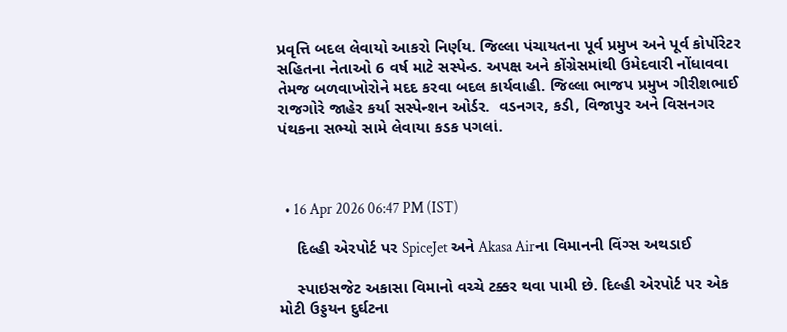પ્રવૃત્તિ બદલ લેવાયો આકરો નિર્ણય. જિલ્લા પંચાયતના પૂર્વ પ્રમુખ અને પૂર્વ કોર્પોરેટર સહિતના નેતાઓ 6 વર્ષ માટે સસ્પેન્ડ. અપક્ષ અને કોંગ્રેસમાંથી ઉમેદવારી નોંધાવવા તેમજ બળવાખોરોને મદદ કરવા બદલ કાર્યવાહી. જિલ્લા ભાજપ પ્રમુખ ગીરીશભાઈ રાજગોરે જાહેર કર્યા સસ્પેન્શન ઓર્ડર.  વડનગર, કડી, વિજાપુર અને વિસનગર પંથકના સભ્યો સામે લેવાયા કડક પગલાં.



  • 16 Apr 2026 06:47 PM (IST)

    દિલ્હી એરપોર્ટ પર SpiceJet અને Akasa Airના વિમાનની વિંગ્સ અથડાઈ

    સ્પાઇસજેટ અકાસા વિમાનો વચ્ચે ટક્કર થવા પામી છે. દિલ્હી એરપોર્ટ પર એક મોટી ઉડ્ડયન દુર્ઘટના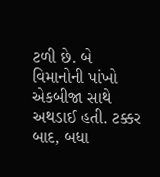ટળી છે. બે વિમાનોની પાંખો એકબીજા સાથે અથડાઈ હતી. ટક્કર બાદ, બધા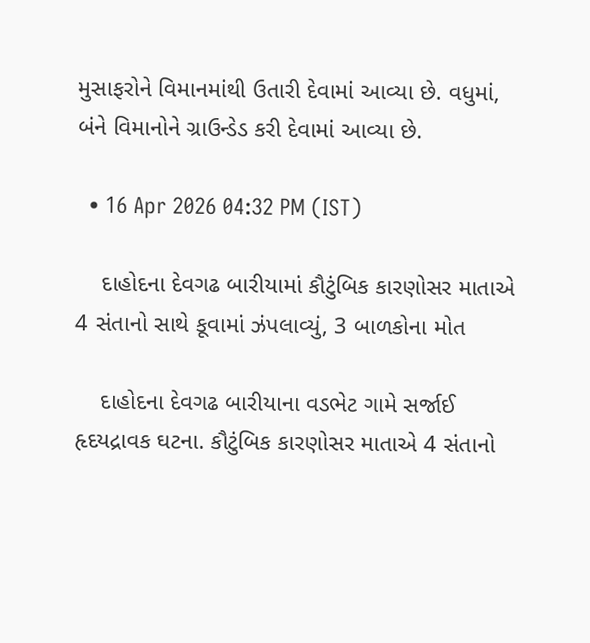મુસાફરોને વિમાનમાંથી ઉતારી દેવામાં આવ્યા છે. વધુમાં, બંને વિમાનોને ગ્રાઉન્ડેડ કરી દેવામાં આવ્યા છે.

  • 16 Apr 2026 04:32 PM (IST)

    દાહોદના દેવગઢ બારીયામાં કૌટુંબિક કારણોસર માતાએ 4 સંતાનો સાથે કૂવામાં ઝંપલાવ્યું, 3 બાળકોના મોત

    દાહોદના દેવગઢ બારીયાના વડભેટ ગામે સર્જાઈ હૃદયદ્રાવક ઘટના. કૌટુંબિક કારણોસર માતાએ 4 સંતાનો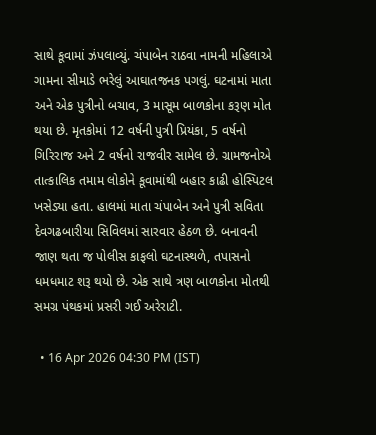સાથે કૂવામાં ઝંપલાવ્યું. ચંપાબેન રાઠવા નામની મહિલાએ ગામના સીમાડે ભરેલું આઘાતજનક પગલું. ઘટનામાં માતા અને એક પુત્રીનો બચાવ, 3 માસૂમ બાળકોના કરૂણ મોત થયા છે. મૃતકોમાં 12 વર્ષની પુત્રી પ્રિયંકા, 5 વર્ષનો ગિરિરાજ અને 2 વર્ષનો રાજવીર સામેલ છે. ગ્રામજનોએ તાત્કાલિક તમામ લોકોને કૂવામાંથી બહાર કાઢી હોસ્પિટલ ખસેડ્યા હતા. હાલમાં માતા ચંપાબેન અને પુત્રી સવિતા દેવગઢબારીયા સિવિલમાં સારવાર હેઠળ છે. બનાવની જાણ થતા જ પોલીસ કાફલો ઘટનાસ્થળે, તપાસનો ધમધમાટ શરૂ થયો છે. એક સાથે ત્રણ બાળકોના મોતથી સમગ્ર પંથકમાં પ્રસરી ગઈ અરેરાટી.

  • 16 Apr 2026 04:30 PM (IST)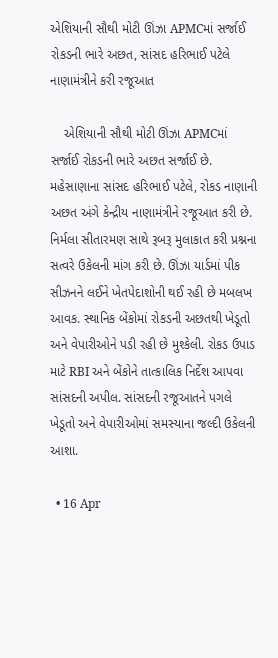એશિયાની સૌથી મોટી ઊંઝા APMCમાં સર્જાઈ રોકડની ભારે અછત, સાંસદ હરિભાઈ પટેલે નાણામંત્રીને કરી રજૂઆત

    એશિયાની સૌથી મોટી ઊંઝા APMCમાં સર્જાઈ રોકડની ભારે અછત સર્જાઈ છે. મહેસાણાના સાંસદ હરિભાઈ પટેલે, રોકડ નાણાની અછત અંગે કેન્દ્રીય નાણામંત્રીને રજૂઆત કરી છે. નિર્મલા સીતારમણ સાથે રૂબરૂ મુલાકાત કરી પ્રશ્નના સત્વરે ઉકેલની માંગ કરી છે. ઊંઝા યાર્ડમાં પીક સીઝનને લઈને ખેતપેદાશોની થઈ રહી છે મબલખ આવક. સ્થાનિક બેંકોમાં રોકડની અછતથી ખેડૂતો અને વેપારીઓને પડી રહી છે મુશ્કેલી. રોકડ ઉપાડ માટે RBI અને બેંકોને તાત્કાલિક નિર્દેશ આપવા સાંસદની અપીલ. સાંસદની રજૂઆતને પગલે ખેડૂતો અને વેપારીઓમાં સમસ્યાના જલ્દી ઉકેલની આશા.

  • 16 Apr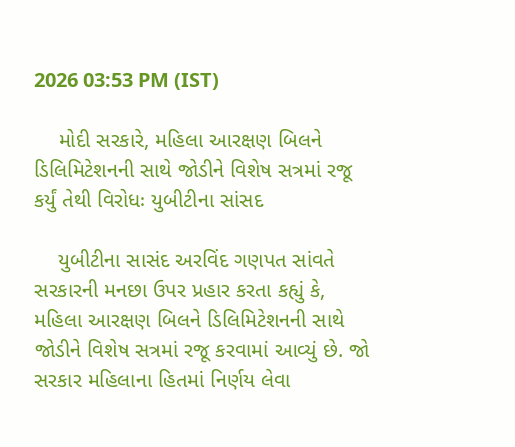2026 03:53 PM (IST)

    મોદી સરકારે, મહિલા આરક્ષણ બિલને ડિલિમિટેશનની સાથે જોડીને વિશેષ સત્રમાં રજૂ કર્યું તેથી વિરોધઃ યુબીટીના સાંસદ

    યુબીટીના સાસંદ અરવિંદ ગણપત સાંવતે સરકારની મનછા ઉપર પ્રહાર કરતા કહ્યું કે, મહિલા આરક્ષણ બિલને ડિલિમિટેશનની સાથે જોડીને વિશેષ સત્રમાં રજૂ કરવામાં આવ્યું છે. જો સરકાર મહિલાના હિતમાં નિર્ણય લેવા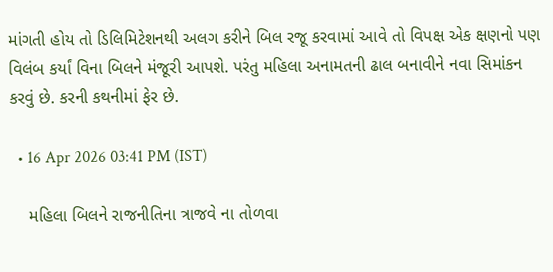માંગતી હોય તો ડિલિમિટેશનથી અલગ કરીને બિલ રજૂ કરવામાં આવે તો વિપક્ષ એક ક્ષણનો પણ વિલંબ કર્યાં વિના બિલને મંજૂરી આપશે. પરંતુ મહિલા અનામતની ઢાલ બનાવીને નવા સિમાંકન કરવું છે. કરની કથનીમાં ફેર છે.

  • 16 Apr 2026 03:41 PM (IST)

    મહિલા બિલને રાજનીતિના ત્રાજવે ના તોળવા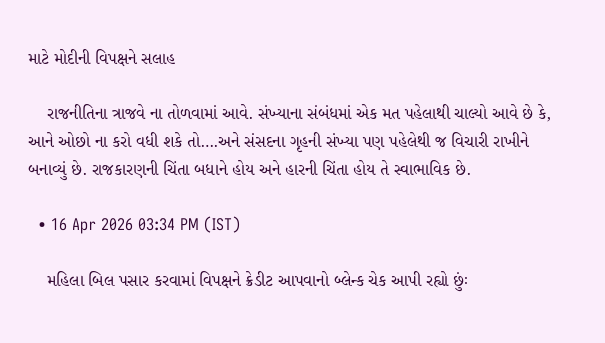માટે મોદીની વિપક્ષને સલાહ

    રાજનીતિના ત્રાજવે ના તોળવામાં આવે. સંખ્યાના સંબંધમાં એક મત પહેલાથી ચાલ્યો આવે છે કે, આને ઓછો ના કરો વધી શકે તો….અને સંસદના ગૃહની સંખ્યા પણ પહેલેથી જ વિચારી રાખીને બનાવ્યું છે. રાજકારણની ચિંતા બધાને હોય અને હારની ચિંતા હોય તે સ્વાભાવિક છે.

  • 16 Apr 2026 03:34 PM (IST)

    મહિલા બિલ પસાર કરવામાં વિપક્ષને ક્રેડીટ આપવાનો બ્લેન્ક ચેક આપી રહ્યો છુંઃ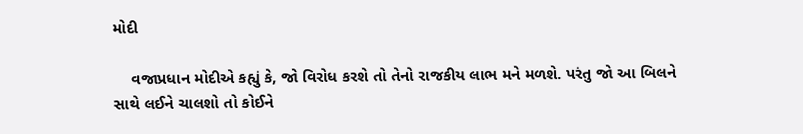મોદી

    વજાપ્રધાન મોદીએ કહ્યું કે, જો વિરોધ કરશે તો તેનો રાજકીય લાભ મને મળશે. પરંતુ જો આ બિલને સાથે લઈને ચાલશો તો કોઈને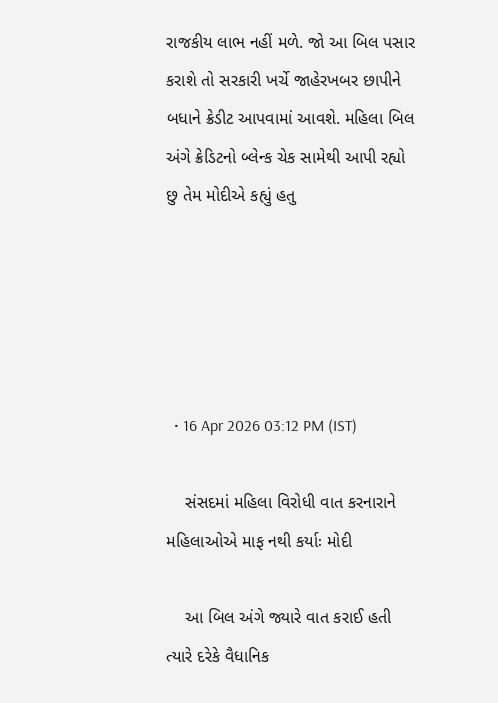રાજકીય લાભ નહીં મળે. જો આ બિલ પસાર કરાશે તો સરકારી ખર્ચે જાહેરખબર છાપીને બધાને ક્રેડીટ આપવામાં આવશે. મહિલા બિલ અંગે ક્રેડિટનો બ્લેન્ક ચેક સામેથી આપી રહ્યો છુ તેમ મોદીએ કહ્યું હતુ





  • 16 Apr 2026 03:12 PM (IST)

    સંસદમાં મહિલા વિરોધી વાત કરનારાને મહિલાઓએ માફ નથી કર્યાઃ મોદી

    આ બિલ અંગે જ્યારે વાત કરાઈ હતી ત્યારે દરેકે વૈધાનિક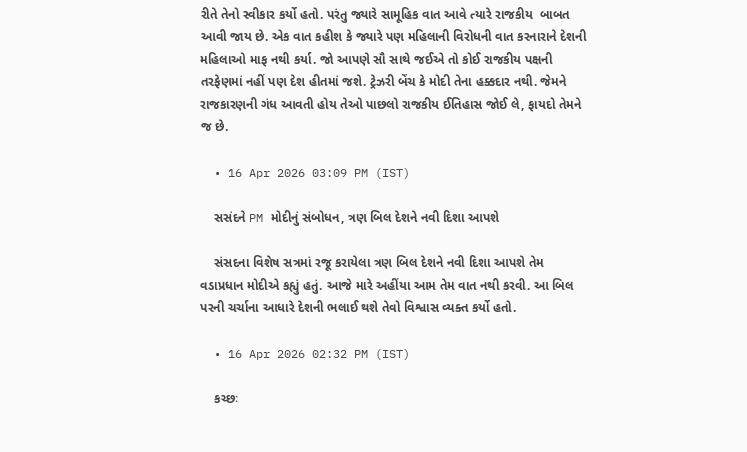રીતે તેનો સ્વીકાર કર્યો હતો. પરંતુ જ્યારે સામૂહિક વાત આવે ત્યારે રાજકીય  બાબત આવી જાય છે. એક વાત કહીશ કે જ્યારે પણ મહિલાની વિરોધની વાત કરનારાને દેશની મહિલાઓ માફ નથી કર્યા. જો આપણે સૌ સાથે જઈએ તો કોઈ રાજકીય પક્ષની તરફેણમાં નહીં પણ દેશ હીતમાં જશે. ટ્રેઝરી બેંચ કે મોદી તેના હક્કદાર નથી. જેમને રાજકારણની ગંધ આવતી હોય તેઓ પાછલો રાજકીય ઈતિહાસ જોઈ લે, ફાયદો તેમને જ છે.

  • 16 Apr 2026 03:09 PM (IST)

    સસંદને PM મોદીનું સંબોધન, ત્રણ બિલ દેશને નવી દિશા આપશે

    સંસદના વિશેષ સત્રમાં રજૂ કરાયેલા ત્રણ બિલ દેશને નવી દિશા આપશે તેમ વડાપ્રધાન મોદીએ કહ્યું હતું. આજે મારે અહીંયા આમ તેમ વાત નથી કરવી. આ બિલ પરની ચર્ચાના આધારે દેશની ભલાઈ થશે તેવો વિશ્વાસ વ્યક્ત કર્યો હતો.

  • 16 Apr 2026 02:32 PM (IST)

    કચ્છઃ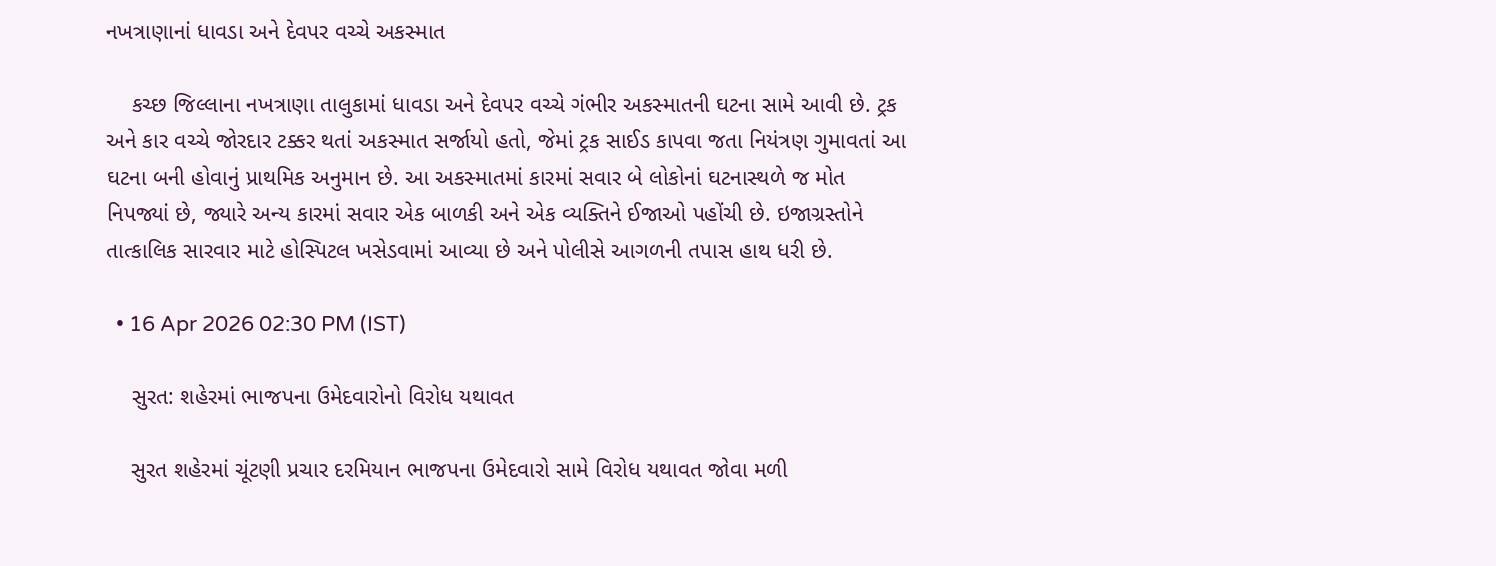નખત્રાણાનાં ધાવડા અને દેવપર વચ્ચે અકસ્માત

    કચ્છ જિલ્લાના નખત્રાણા તાલુકામાં ધાવડા અને દેવપર વચ્ચે ગંભીર અકસ્માતની ઘટના સામે આવી છે. ટ્રક અને કાર વચ્ચે જોરદાર ટક્કર થતાં અકસ્માત સર્જાયો હતો, જેમાં ટ્રક સાઈડ કાપવા જતા નિયંત્રણ ગુમાવતાં આ ઘટના બની હોવાનું પ્રાથમિક અનુમાન છે. આ અકસ્માતમાં કારમાં સવાર બે લોકોનાં ઘટનાસ્થળે જ મોત નિપજ્યાં છે, જ્યારે અન્ય કારમાં સવાર એક બાળકી અને એક વ્યક્તિને ઈજાઓ પહોંચી છે. ઇજાગ્રસ્તોને તાત્કાલિક સારવાર માટે હોસ્પિટલ ખસેડવામાં આવ્યા છે અને પોલીસે આગળની તપાસ હાથ ધરી છે.

  • 16 Apr 2026 02:30 PM (IST)

    સુરત: શહેરમાં ભાજપના ઉમેદવારોનો વિરોધ યથાવત

    સુરત શહેરમાં ચૂંટણી પ્રચાર દરમિયાન ભાજપના ઉમેદવારો સામે વિરોધ યથાવત જોવા મળી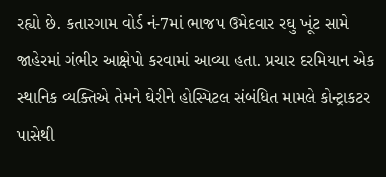રહ્યો છે. કતારગામ વોર્ડ નં-7માં ભાજપ ઉમેદવાર રઘુ ખૂંટ સામે જાહેરમાં ગંભીર આક્ષેપો કરવામાં આવ્યા હતા. પ્રચાર દરમિયાન એક સ્થાનિક વ્યક્તિએ તેમને ઘેરીને હોસ્પિટલ સંબંધિત મામલે કોન્ટ્રાકટર પાસેથી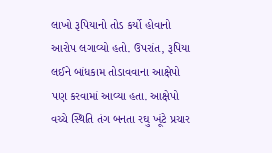લાખો રૂપિયાનો તોડ કર્યો હોવાનો આરોપ લગાવ્યો હતો. ઉપરાંત, રૂપિયા લઈને બાંધકામ તોડાવવાના આક્ષેપો પણ કરવામાં આવ્યા હતા. આક્ષેપો વચ્ચે સ્થિતિ તંગ બનતા રઘુ ખૂંટે પ્રચાર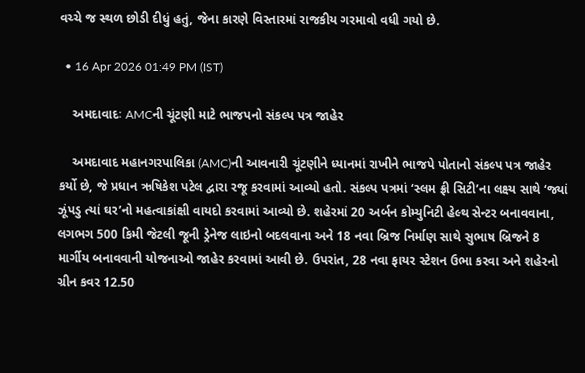વચ્ચે જ સ્થળ છોડી દીધું હતું, જેના કારણે વિસ્તારમાં રાજકીય ગરમાવો વધી ગયો છે.

  • 16 Apr 2026 01:49 PM (IST)

    અમદાવાદઃ AMCની ચૂંટણી માટે ભાજપનો સંકલ્પ પત્ર જાહેર

    અમદાવાદ મહાનગરપાલિકા (AMC)ની આવનારી ચૂંટણીને ધ્યાનમાં રાખીને ભાજપે પોતાનો સંકલ્પ પત્ર જાહેર કર્યો છે, જે પ્રધાન ઋષિકેશ પટેલ દ્વારા રજૂ કરવામાં આવ્યો હતો. સંકલ્પ પત્રમાં ‘સ્લમ ફ્રી સિટી’ના લક્ષ્ય સાથે ‘જ્યાં ઝૂંપડુ ત્યાં ઘર’નો મહત્વાકાંક્ષી વાયદો કરવામાં આવ્યો છે. શહેરમાં 20 અર્બન કોમ્યુનિટી હેલ્થ સેન્ટર બનાવવાના, લગભગ 500 કિમી જેટલી જૂની ડ્રેનેજ લાઇનો બદલવાના અને 18 નવા બ્રિજ નિર્માણ સાથે સુભાષ બ્રિજને 8 માર્ગીય બનાવવાની યોજનાઓ જાહેર કરવામાં આવી છે. ઉપરાંત, 28 નવા ફાયર સ્ટેશન ઉભા કરવા અને શહેરનો ગ્રીન કવર 12.50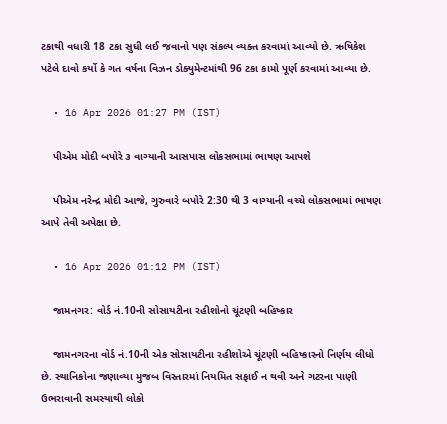ટકાથી વધારી 18 ટકા સુધી લઈ જવાનો પણ સંકલ્પ વ્યક્ત કરવામાં આવ્યો છે. ઋષિકેશ પટેલે દાવો કર્યો કે ગત વર્ષના વિઝન ડોક્યુમેન્ટમાંથી 96 ટકા કામો પૂર્ણ કરવામાં આવ્યા છે.

  • 16 Apr 2026 01:27 PM (IST)

    પીએમ મોદી બપોરે ૩ વાગ્યાની આસપાસ લોકસભામાં ભાષણ આપશે

    પીએમ નરેન્દ્ર મોદી આજે, ગુરુવારે બપોરે 2:30 થી 3 વાગ્યાની વચ્ચે લોકસભામાં ભાષણ આપે તેવી અપેક્ષા છે.

  • 16 Apr 2026 01:12 PM (IST)

    જામનગર: વોર્ડ નં.10ની સોસાયટીના રહીશોનો ચૂંટણી બહિષ્કાર

    જામનગરના વોર્ડ નં.10ની એક સોસાયટીના રહીશોએ ચૂંટણી બહિષ્કારનો નિર્ણય લીધો છે. સ્થાનિકોના જણાવ્યા મુજબ વિસ્તારમાં નિયમિત સફાઈ ન થવી અને ગટરના પાણી ઉભરાવાની સમસ્યાથી લોકો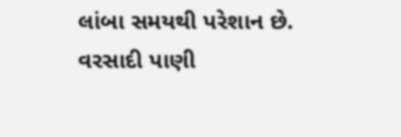લાંબા સમયથી પરેશાન છે. વરસાદી પાણી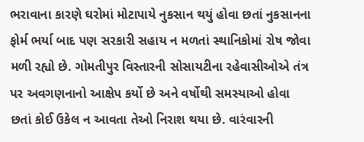ભરાવાના કારણે ઘરોમાં મોટાપાયે નુકસાન થયું હોવા છતાં નુકસાનના ફોર્મ ભર્યા બાદ પણ સરકારી સહાય ન મળતાં સ્થાનિકોમાં રોષ જોવા મળી રહ્યો છે. ગોમતીપુર વિસ્તારની સોસાયટીના રહેવાસીઓએ તંત્ર પર અવગણનાનો આક્ષેપ કર્યો છે અને વર્ષોથી સમસ્યાઓ હોવા છતાં કોઈ ઉકેલ ન આવતા તેઓ નિરાશ થયા છે. વારંવારની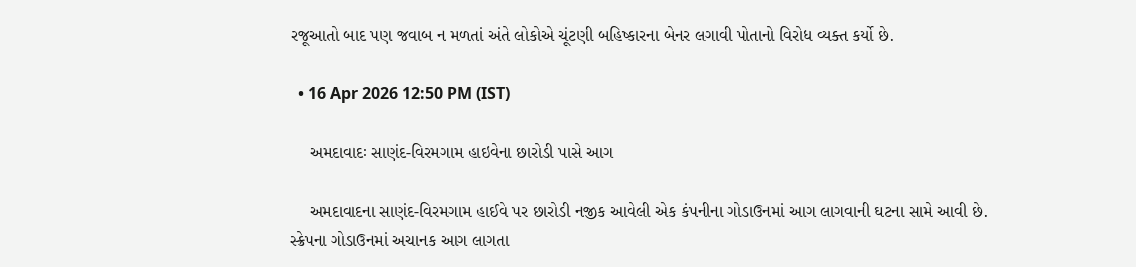રજૂઆતો બાદ પણ જવાબ ન મળતાં અંતે લોકોએ ચૂંટણી બહિષ્કારના બેનર લગાવી પોતાનો વિરોધ વ્યક્ત કર્યો છે.

  • 16 Apr 2026 12:50 PM (IST)

    અમદાવાદઃ સાણંદ-વિરમગામ હાઇવેના છારોડી પાસે આગ

    અમદાવાદના સાણંદ-વિરમગામ હાઈવે પર છારોડી નજીક આવેલી એક કંપનીના ગોડાઉનમાં આગ લાગવાની ઘટના સામે આવી છે. સ્ક્રેપના ગોડાઉનમાં અચાનક આગ લાગતા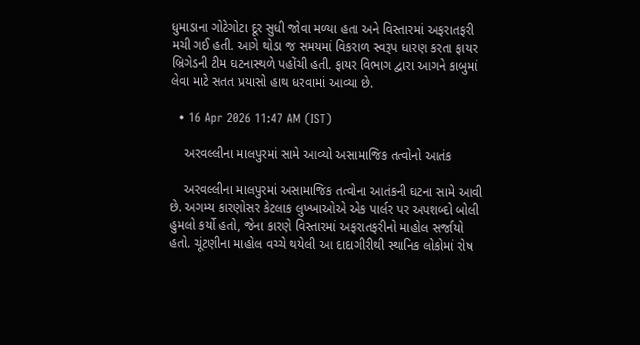ધુમાડાના ગોટેગોટા દૂર સુધી જોવા મળ્યા હતા અને વિસ્તારમાં અફરાતફરી મચી ગઈ હતી. આગે થોડા જ સમયમાં વિકરાળ સ્વરૂપ ધારણ કરતા ફાયર બ્રિગેડની ટીમ ઘટનાસ્થળે પહોંચી હતી. ફાયર વિભાગ દ્વારા આગને કાબુમાં લેવા માટે સતત પ્રયાસો હાથ ધરવામાં આવ્યા છે.

  • 16 Apr 2026 11:47 AM (IST)

    અરવલ્લીના માલપુરમાં સામે આવ્યો અસામાજિક તત્વોનો આતંક

    અરવલ્લીના માલપુરમાં અસામાજિક તત્વોના આતંકની ઘટના સામે આવી છે. અગમ્ય કારણોસર કેટલાક લુખ્ખાઓએ એક પાર્લર પર અપશબ્દો બોલી હુમલો કર્યો હતો, જેના કારણે વિસ્તારમાં અફરાતફરીનો માહોલ સર્જાયો હતો. ચૂંટણીના માહોલ વચ્ચે થયેલી આ દાદાગીરીથી સ્થાનિક લોકોમાં રોષ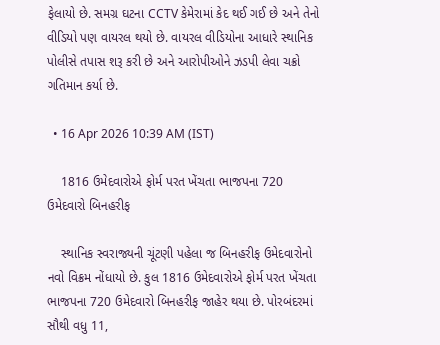ફેલાયો છે. સમગ્ર ઘટના CCTV કેમેરામાં કેદ થઈ ગઈ છે અને તેનો વીડિયો પણ વાયરલ થયો છે. વાયરલ વીડિયોના આધારે સ્થાનિક પોલીસે તપાસ શરૂ કરી છે અને આરોપીઓને ઝડપી લેવા ચક્રો ગતિમાન કર્યા છે.

  • 16 Apr 2026 10:39 AM (IST)

    1816 ઉમેદવારોએ ફોર્મ પરત ખેંચતા ભાજપના 720 ઉમેદવારો બિનહરીફ

    સ્થાનિક સ્વરાજ્યની ચૂંટણી પહેલા જ બિનહરીફ ઉમેદવારોનો નવો વિક્રમ નોંધાયો છે. કુલ 1816 ઉમેદવારોએ ફોર્મ પરત ખેંચતા ભાજપના 720 ઉમેદવારો બિનહરીફ જાહેર થયા છે. પોરબંદરમાં સૌથી વધુ 11,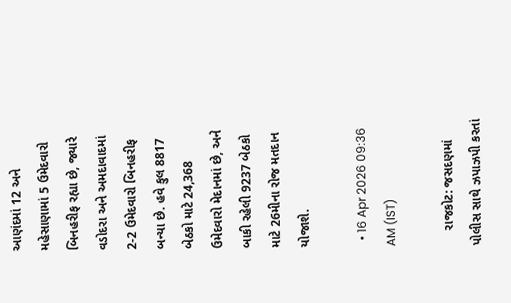આણંદમાં 12 અને મહેસાણામાં 5 ઉમેદવારો બિનહરીફ રહ્યા છે, જ્યારે વડોદરા અને અમદાવાદમાં 2-2 ઉમેદવારો બિનહરીફ બન્યા છે. હવે કુલ 8817 બેઠકો માટે 24,368 ઉમેદવારો મેદાનમાં છે, અને બાકી રહેલી 9237 બેઠકો માટે 26મીના રોજ મતદાન યોજાશે.

  • 16 Apr 2026 09:36 AM (IST)

    રાજકોટ: જસદણમાં પોલીસ સાથે ઝપાઝપી કરતાં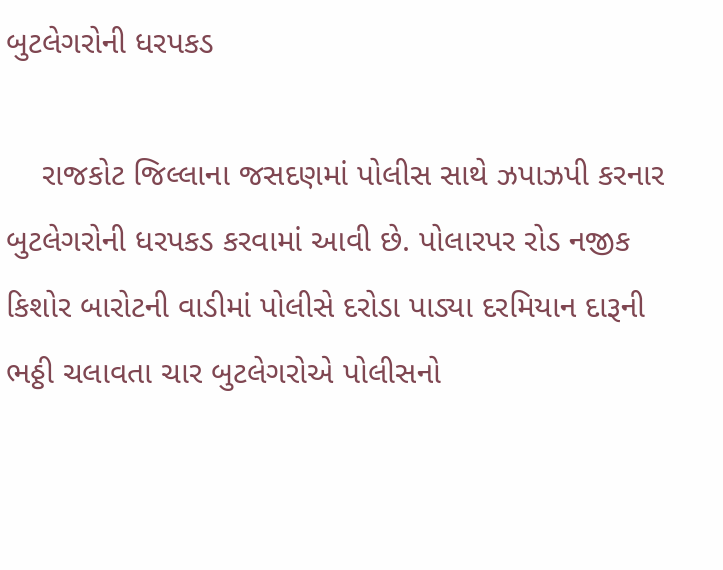બુટલેગરોની ધરપકડ

    રાજકોટ જિલ્લાના જસદણમાં પોલીસ સાથે ઝપાઝપી કરનાર બુટલેગરોની ધરપકડ કરવામાં આવી છે. પોલારપર રોડ નજીક કિશોર બારોટની વાડીમાં પોલીસે દરોડા પાડ્યા દરમિયાન દારૂની ભઠ્ઠી ચલાવતા ચાર બુટલેગરોએ પોલીસનો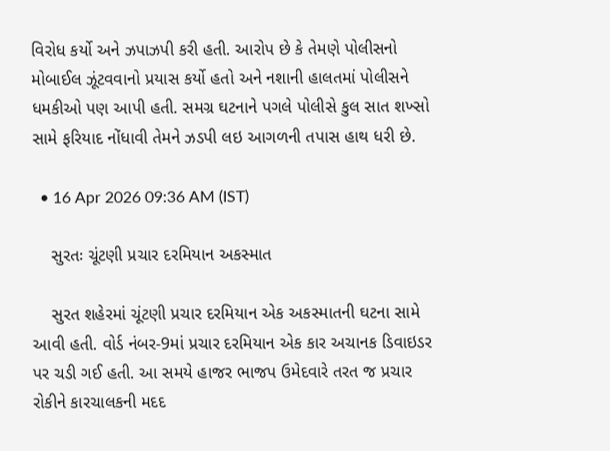વિરોધ કર્યો અને ઝપાઝપી કરી હતી. આરોપ છે કે તેમણે પોલીસનો મોબાઈલ ઝૂંટવવાનો પ્રયાસ કર્યો હતો અને નશાની હાલતમાં પોલીસને ધમકીઓ પણ આપી હતી. સમગ્ર ઘટનાને પગલે પોલીસે કુલ સાત શખ્સો સામે ફરિયાદ નોંધાવી તેમને ઝડપી લઇ આગળની તપાસ હાથ ધરી છે.

  • 16 Apr 2026 09:36 AM (IST)

    સુરતઃ ચૂંટણી પ્રચાર દરમિયાન અકસ્માત

    સુરત શહેરમાં ચૂંટણી પ્રચાર દરમિયાન એક અકસ્માતની ઘટના સામે આવી હતી. વોર્ડ નંબર-9માં પ્રચાર દરમિયાન એક કાર અચાનક ડિવાઇડર પર ચડી ગઈ હતી. આ સમયે હાજર ભાજપ ઉમેદવારે તરત જ પ્રચાર રોકીને કારચાલકની મદદ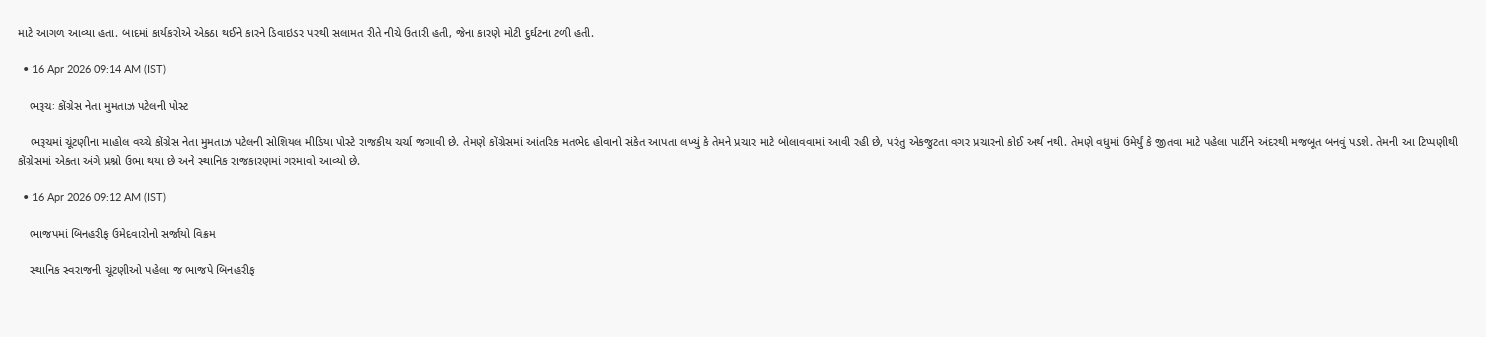માટે આગળ આવ્યા હતા. બાદમાં કાર્યકરોએ એકઠા થઈને કારને ડિવાઇડર પરથી સલામત રીતે નીચે ઉતારી હતી, જેના કારણે મોટી દુર્ઘટના ટળી હતી.

  • 16 Apr 2026 09:14 AM (IST)

    ભરૂચઃ કોંગ્રેસ નેતા મુમતાઝ પટેલની પોસ્ટ

    ભરૂચમાં ચૂંટણીના માહોલ વચ્ચે કોંગ્રેસ નેતા મુમતાઝ પટેલની સોશિયલ મીડિયા પોસ્ટે રાજકીય ચર્ચા જગાવી છે. તેમણે કોંગ્રેસમાં આંતરિક મતભેદ હોવાનો સંકેત આપતા લખ્યું કે તેમને પ્રચાર માટે બોલાવવામાં આવી રહી છે, પરંતુ એકજુટતા વગર પ્રચારનો કોઈ અર્થ નથી. તેમણે વધુમાં ઉમેર્યું કે જીતવા માટે પહેલા પાર્ટીને અંદરથી મજબૂત બનવું પડશે. તેમની આ ટિપ્પણીથી કોંગ્રેસમાં એકતા અંગે પ્રશ્નો ઉભા થયા છે અને સ્થાનિક રાજકારણમાં ગરમાવો આવ્યો છે.

  • 16 Apr 2026 09:12 AM (IST)

    ભાજપમાં બિનહરીફ ઉમેદવારોનો સર્જાયો વિક્રમ

    સ્થાનિક સ્વરાજની ચૂંટણીઓ પહેલા જ ભાજપે બિનહરીફ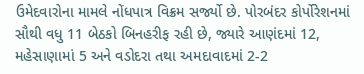ઉમેદવારોના મામલે નોંધપાત્ર વિક્રમ સર્જ્યો છે. પોરબંદર કોર્પોરેશનમાં સૌથી વધુ 11 બેઠકો બિનહરીફ રહી છે, જ્યારે આણંદમાં 12, મહેસાણામાં 5 અને વડોદરા તથા અમદાવાદમાં 2-2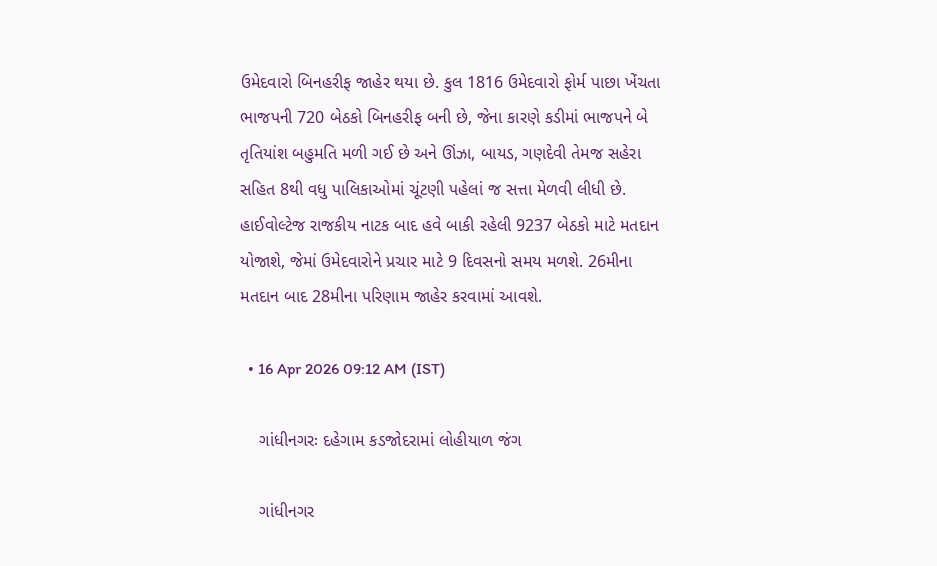ઉમેદવારો બિનહરીફ જાહેર થયા છે. કુલ 1816 ઉમેદવારો ફોર્મ પાછા ખેંચતા ભાજપની 720 બેઠકો બિનહરીફ બની છે, જેના કારણે કડીમાં ભાજપને બે તૃતિયાંશ બહુમતિ મળી ગઈ છે અને ઊંઝા, બાયડ, ગણદેવી તેમજ સહેરા સહિત 8થી વધુ પાલિકાઓમાં ચૂંટણી પહેલાં જ સત્તા મેળવી લીધી છે. હાઈવોલ્ટેજ રાજકીય નાટક બાદ હવે બાકી રહેલી 9237 બેઠકો માટે મતદાન યોજાશે, જેમાં ઉમેદવારોને પ્રચાર માટે 9 દિવસનો સમય મળશે. 26મીના મતદાન બાદ 28મીના પરિણામ જાહેર કરવામાં આવશે.

  • 16 Apr 2026 09:12 AM (IST)

    ગાંધીનગરઃ દહેગામ કડજોદરામાં લોહીયાળ જંગ

    ગાંધીનગર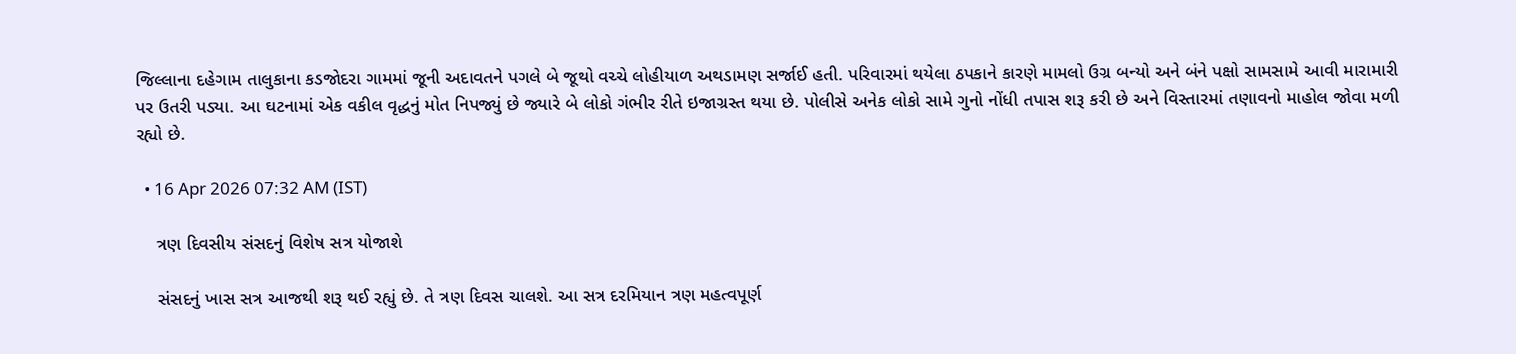જિલ્લાના દહેગામ તાલુકાના કડજોદરા ગામમાં જૂની અદાવતને પગલે બે જૂથો વચ્ચે લોહીયાળ અથડામણ સર્જાઈ હતી. પરિવારમાં થયેલા ઠપકાને કારણે મામલો ઉગ્ર બન્યો અને બંને પક્ષો સામસામે આવી મારામારી પર ઉતરી પડ્યા. આ ઘટનામાં એક વકીલ વૃદ્ધનું મોત નિપજ્યું છે જ્યારે બે લોકો ગંભીર રીતે ઇજાગ્રસ્ત થયા છે. પોલીસે અનેક લોકો સામે ગુનો નોંધી તપાસ શરૂ કરી છે અને વિસ્તારમાં તણાવનો માહોલ જોવા મળી રહ્યો છે.

  • 16 Apr 2026 07:32 AM (IST)

    ત્રણ દિવસીય સંસદનું વિશેષ સત્ર યોજાશે

    સંસદનું ખાસ સત્ર આજથી શરૂ થઈ રહ્યું છે. તે ત્રણ દિવસ ચાલશે. આ સત્ર દરમિયાન ત્રણ મહત્વપૂર્ણ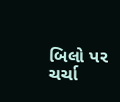બિલો પર ચર્ચા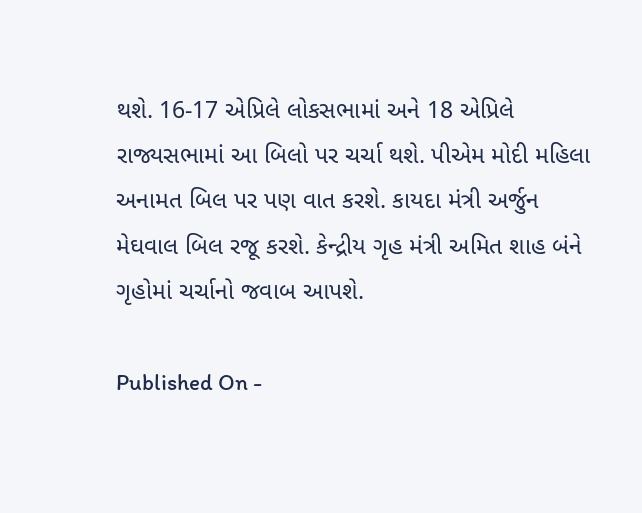થશે. 16-17 એપ્રિલે લોકસભામાં અને 18 એપ્રિલે રાજ્યસભામાં આ બિલો પર ચર્ચા થશે. પીએમ મોદી મહિલા અનામત બિલ પર પણ વાત કરશે. કાયદા મંત્રી અર્જુન મેઘવાલ બિલ રજૂ કરશે. કેન્દ્રીય ગૃહ મંત્રી અમિત શાહ બંને ગૃહોમાં ચર્ચાનો જવાબ આપશે.

Published On -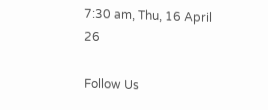7:30 am, Thu, 16 April 26

Follow Us